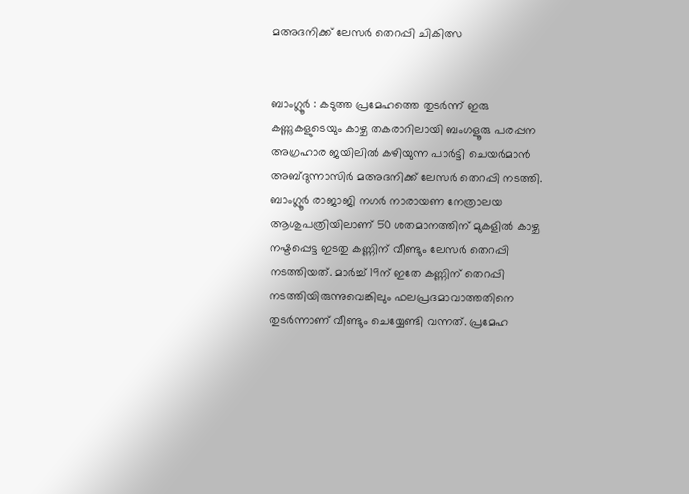മഅദനിക്ക് ലേസര്‍ തെറപ്പി ചികിത്സ


ബാംഗ്ലൂര്‍ : കടുത്ത പ്രമേഹത്തെ തുടര്‍ന്ന് ഇരു കണ്ണുകളുടെയും കാഴ്ച തകരാറിലായി ബംഗളൂരു പരപ്പന അഗ്രഹാര ജയിലില്‍ കഴിയുന്ന പാര്‍ട്ടി ചെയര്‍മാന്‍ അബ്ദുന്നാസിര്‍ മഅദനിക്ക് ലേസര്‍ തെറപ്പി നടത്തി. ബാംഗ്ലൂര്‍ രാജാജി നഗര്‍ നാരായണ നേത്രാലയ ആശുപത്രിയിലാണ് 50 ശതമാനത്തിന് മുകളില്‍ കാഴ്ച നഷ്ടപ്പെട്ട ഇടതു കണ്ണിന് വീണ്ടും ലേസര്‍ തെറപ്പി നടത്തിയത്. മാര്‍ച്ച് 19ന് ഇതേ കണ്ണിന് തെറപ്പി നടത്തിയിരുന്നുവെങ്കിലും ഫലപ്രദമാവാത്തതിനെ തുടര്‍ന്നാണ് വീണ്ടും ചെയ്യേണ്ടി വന്നത്. പ്രമേഹ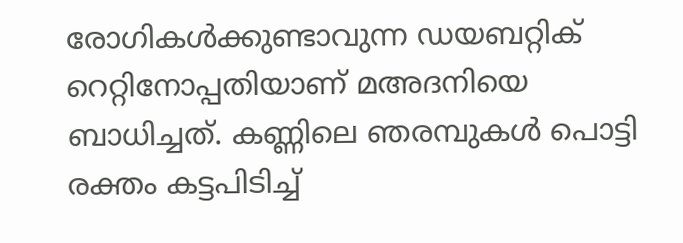രോഗികള്‍ക്കുണ്ടാവുന്ന ഡയബറ്റിക് റെറ്റിനോപ്പതിയാണ് മഅദനിയെ ബാധിച്ചത്. കണ്ണിലെ ഞരമ്പുകള്‍ പൊട്ടി രക്തം കട്ടപിടിച്ച്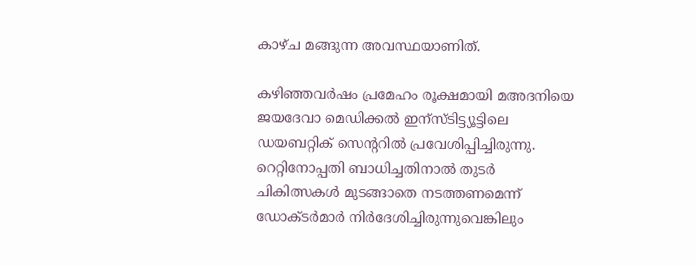കാഴ്ച മങ്ങുന്ന അവസ്ഥയാണിത്.

കഴിഞ്ഞവര്‍ഷം പ്രമേഹം രൂക്ഷമായി മഅദനിയെ ജയദേവാ മെഡിക്കല്‍ ഇന്സ്ടിട്ട്യൂട്ടിലെ ഡയബറ്റിക് സെന്‍ററില്‍ പ്രവേശിപ്പിച്ചിരുന്നു. റെറ്റിനോപ്പതി ബാധിച്ചതിനാല്‍ തുടര്‍ ചികിത്സകള്‍ മുടങ്ങാതെ നടത്തണമെന്ന് ഡോക്ടര്‍മാര്‍ നിര്‍ദേശിച്ചിരുന്നുവെങ്കിലും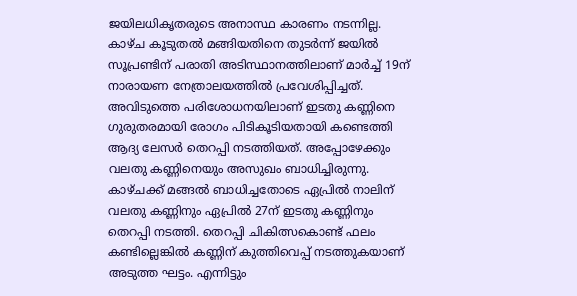ജയിലധികൃതരുടെ അനാസ്ഥ കാരണം നടന്നില്ല. കാഴ്ച കൂടുതല്‍ മങ്ങിയതിനെ തുടര്‍ന്ന് ജയില്‍ സൂപ്രണ്ടിന് പരാതി അടിസ്ഥാനത്തിലാണ് മാര്‍ച്ച് 19ന് നാരായണ നേത്രാലയത്തില്‍ പ്രവേശിപ്പിച്ചത്. അവിടുത്തെ പരിശോധനയിലാണ് ഇടതു കണ്ണിനെ ഗുരുതരമായി രോഗം പിടികൂടിയതായി കണ്ടെത്തി ആദ്യ ലേസര്‍ തെറപ്പി നടത്തിയത്. അപ്പോഴേക്കും വലതു കണ്ണിനെയും അസുഖം ബാധിച്ചിരുന്നു. കാഴ്ചക്ക് മങ്ങല്‍ ബാധിച്ചതോടെ ഏപ്രില്‍ നാലിന് വലതു കണ്ണിനും ഏപ്രില്‍ 27ന് ഇടതു കണ്ണിനും തെറപ്പി നടത്തി. തെറപ്പി ചികിത്സകൊണ്ട് ഫലം കണ്ടില്ലെങ്കില്‍ കണ്ണിന് കുത്തിവെപ്പ് നടത്തുകയാണ് അടുത്ത ഘട്ടം. എന്നിട്ടും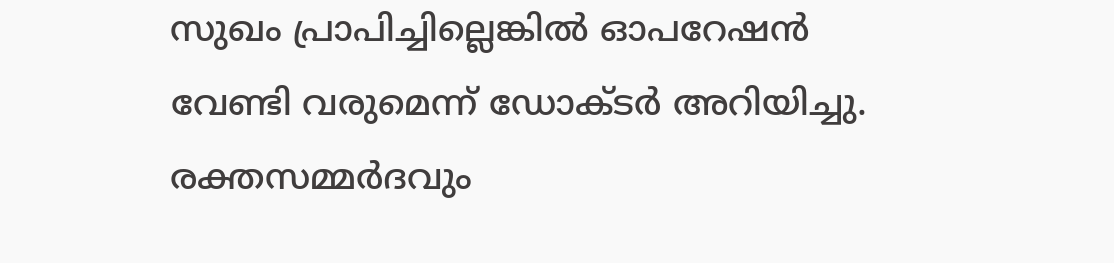സുഖം പ്രാപിച്ചില്ലെങ്കില്‍ ഓപറേഷന്‍ വേണ്ടി വരുമെന്ന് ഡോക്ടര്‍ അറിയിച്ചു.
രക്തസമ്മര്‍ദവും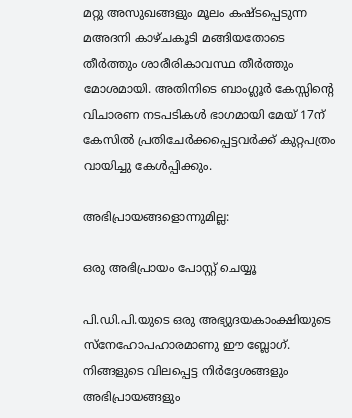മറ്റു അസുഖങ്ങളും മൂലം കഷ്ടപ്പെടുന്ന മഅദനി കാഴ്ചകൂടി മങ്ങിയതോടെ തീര്‍ത്തും ശാരീരികാവസ്ഥ തീര്‍ത്തും മോശമായി. അതിനിടെ ബാംഗ്ലൂര്‍ കേസ്സിന്റെ വിചാരണ നടപടികള്‍ ഭാഗമായി മേയ് 17ന് കേസില്‍ പ്രതിചേര്‍ക്കപ്പെട്ടവര്‍ക്ക് കുറ്റപത്രം വായിച്ചു കേള്‍പ്പിക്കും.

അഭിപ്രായങ്ങളൊന്നുമില്ല:

ഒരു അഭിപ്രായം പോസ്റ്റ് ചെയ്യൂ

പി.ഡി.പി.യുടെ ഒരു അഭ്യുദയകാംക്ഷിയുടെ സ്നേഹോപഹാരമാണു ഈ ബ്ലോഗ്. നിങ്ങളുടെ വിലപ്പെട്ട നിര്‍ദ്ദേശങ്ങളും അഭിപ്രായങ്ങളും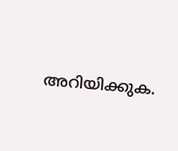അറിയിക്കുക.